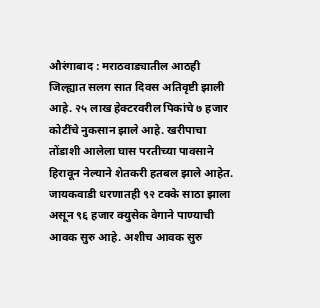औरंगाबाद : मराठवाड्यातील आठही जिल्ह्यात सलग सात दिवस अतिवृष्टी झाली आहे. २५ लाख हेक्टरवरील पिकांचे ७ हजार कोटींचे नुकसान झाले आहे. खरीपाचा तोंडाशी आलेला घास परतीच्या पावसाने हिरावून नेल्याने शेतकरी हतबल झाले आहेत. जायकवाडी धरणातही ९२ टक्के साठा झाला असून ९६ हजार क्युसेक वेगाने पाण्याची आवक सुरु आहे. अशीच आवक सुरु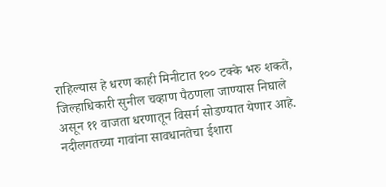राहिल्यास हे धरण काही मिनीटात १०० टक्के भरु शकते, जिल्हाधिकारी सुनील चव्हाण पैठणला जाण्यास निघाले असून ११ वाजता धरणातून विसर्ग सोडण्यात येणार आहे. नदीलगतच्या गावांना सावधानतेचा ईशारा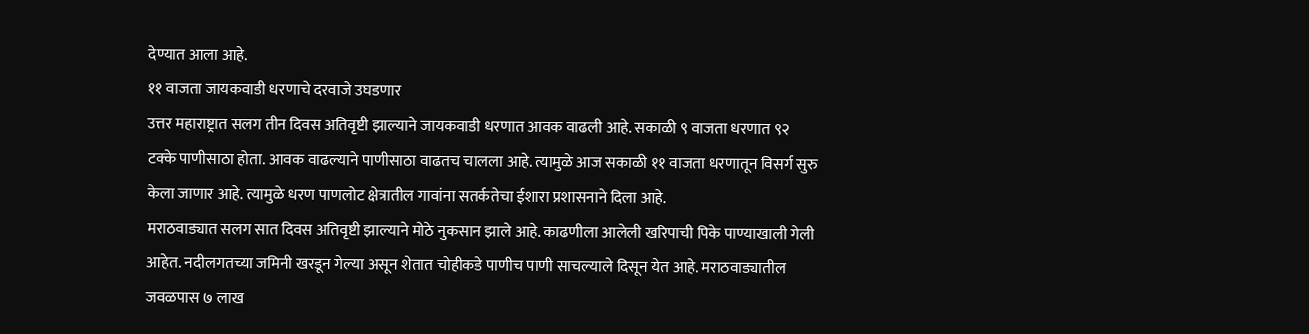देण्यात आला आहे.
११ वाजता जायकवाडी धरणाचे दरवाजे उघडणार
उत्तर महाराष्ट्रात सलग तीन दिवस अतिवृष्टी झाल्याने जायकवाडी धरणात आवक वाढली आहे. सकाळी ९ वाजता धरणात ९२ टक्के पाणीसाठा होता. आवक वाढल्याने पाणीसाठा वाढतच चालला आहे. त्यामुळे आज सकाळी ११ वाजता धरणातून विसर्ग सुरु केला जाणार आहे. त्यामुळे धरण पाणलोट क्षेत्रातील गावांना सतर्कतेचा ईशारा प्रशासनाने दिला आहे.
मराठवाड्यात सलग सात दिवस अतिवृष्टी झाल्याने मोठे नुकसान झाले आहे. काढणीला आलेली खरिपाची पिके पाण्याखाली गेली आहेत. नदीलगतच्या जमिनी खरडून गेल्या असून शेतात चोहीकडे पाणीच पाणी साचल्याले दिसून येत आहे. मराठवाड्यातील जवळपास ७ लाख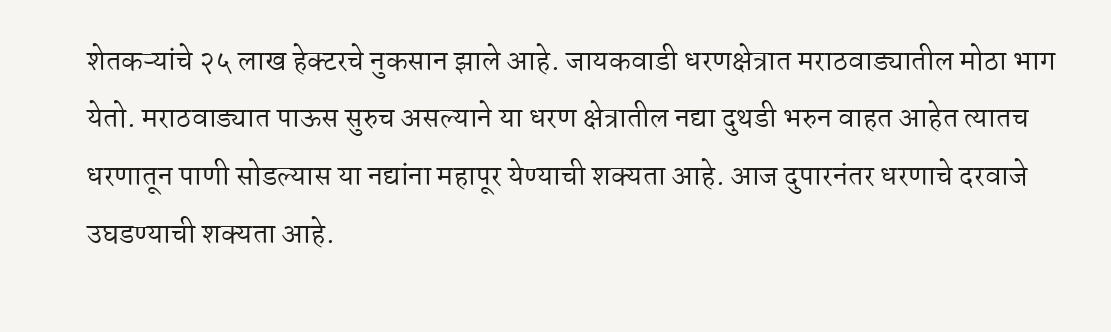शेतकऱ्यांचे २५ लाख हेक्टरचे नुकसान झाले आहे. जायकवाडी धरणक्षेत्रात मराठवाड्यातील मोठा भाग येतो. मराठवाड्यात पाऊस सुरुच असल्याने या धरण क्षेत्रातील नद्या दुथडी भरुन वाहत आहेत त्यातच धरणातून पाणी सोडल्यास या नद्यांना महापूर येण्याची शक्यता आहे. आज दुपारनंतर धरणाचे दरवाजे उघडण्याची शक्यता आहे.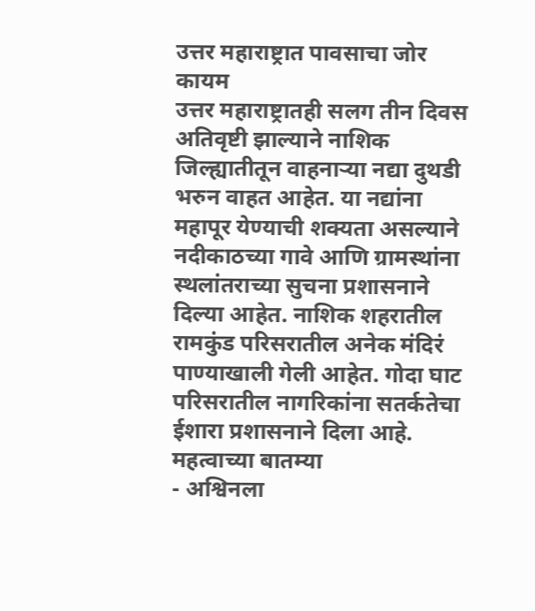उत्तर महाराष्ट्रात पावसाचा जोर कायम
उत्तर महाराष्ट्रातही सलग तीन दिवस अतिवृष्टी झाल्याने नाशिक जिल्ह्यातीतून वाहनाऱ्या नद्या दुथडी भरुन वाहत आहेत. या नद्यांना महापूर येण्याची शक्यता असल्याने नदीकाठच्या गावे आणि ग्रामस्थांना स्थलांतराच्या सुचना प्रशासनाने दिल्या आहेत. नाशिक शहरातील रामकुंड परिसरातील अनेक मंदिरं पाण्याखाली गेली आहेत. गोदा घाट परिसरातील नागरिकांना सतर्कतेचा ईशारा प्रशासनाने दिला आहे.
महत्वाच्या बातम्या
- अश्विनला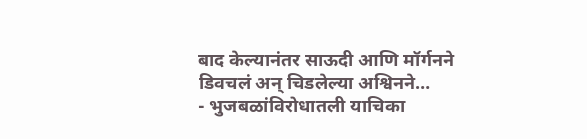बाद केल्यानंतर साऊदी आणि मॉर्गनने डिवचलं अन् चिडलेल्या अश्विनने…
- भुजबळांविरोधातली याचिका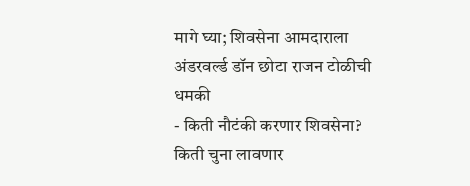मागे घ्या; शिवसेना आमदाराला अंडरवर्ल्ड डॉन छोटा राजन टोळीची धमकी
- किती नौटंकी करणार शिवसेना? किती चुना लावणार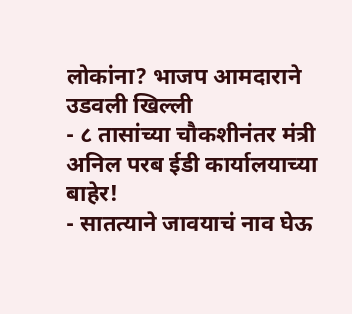लोकांना? भाजप आमदाराने उडवली खिल्ली
- ८ तासांच्या चौकशीनंतर मंत्री अनिल परब ईडी कार्यालयाच्या बाहेर!
- सातत्याने जावयाचं नाव घेऊ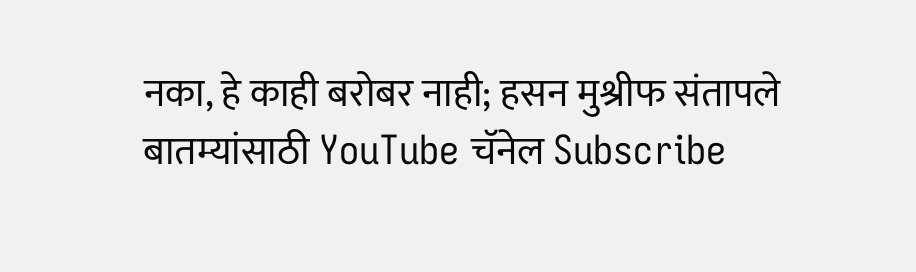नका, हे काही बरोबर नाही; हसन मुश्रीफ संतापले
बातम्यांसाठी YouTube चॅनेल Subscribe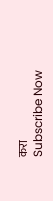करा
Subscribe Now